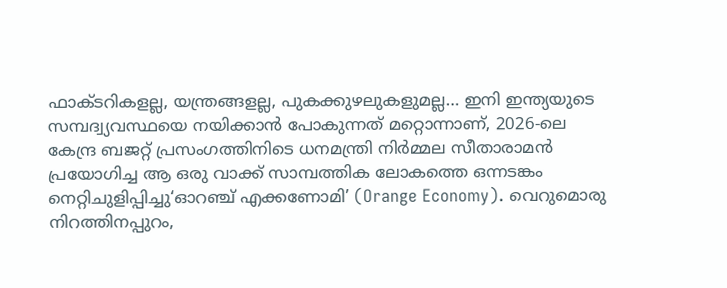ഫാക്ടറികളല്ല, യന്ത്രങ്ങളല്ല, പുകക്കുഴലുകളുമല്ല… ഇനി ഇന്ത്യയുടെ സമ്പദ്വ്യവസ്ഥയെ നയിക്കാൻ പോകുന്നത് മറ്റൊന്നാണ്, 2026-ലെ കേന്ദ്ര ബജറ്റ് പ്രസംഗത്തിനിടെ ധനമന്ത്രി നിർമ്മല സീതാരാമൻ പ്രയോഗിച്ച ആ ഒരു വാക്ക് സാമ്പത്തിക ലോകത്തെ ഒന്നടങ്കം നെറ്റിചുളിപ്പിച്ചു‘ഓറഞ്ച് എക്കണോമി’ (Orange Economy). വെറുമൊരു നിറത്തിനപ്പുറം,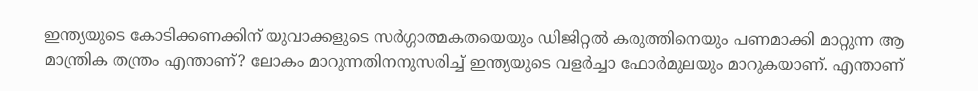ഇന്ത്യയുടെ കോടിക്കണക്കിന് യുവാക്കളുടെ സർഗ്ഗാത്മകതയെയും ഡിജിറ്റൽ കരുത്തിനെയും പണമാക്കി മാറ്റുന്ന ആ മാന്ത്രിക തന്ത്രം എന്താണ്? ലോകം മാറുന്നതിനനുസരിച്ച് ഇന്ത്യയുടെ വളർച്ചാ ഫോർമുലയും മാറുകയാണ്. എന്താണ്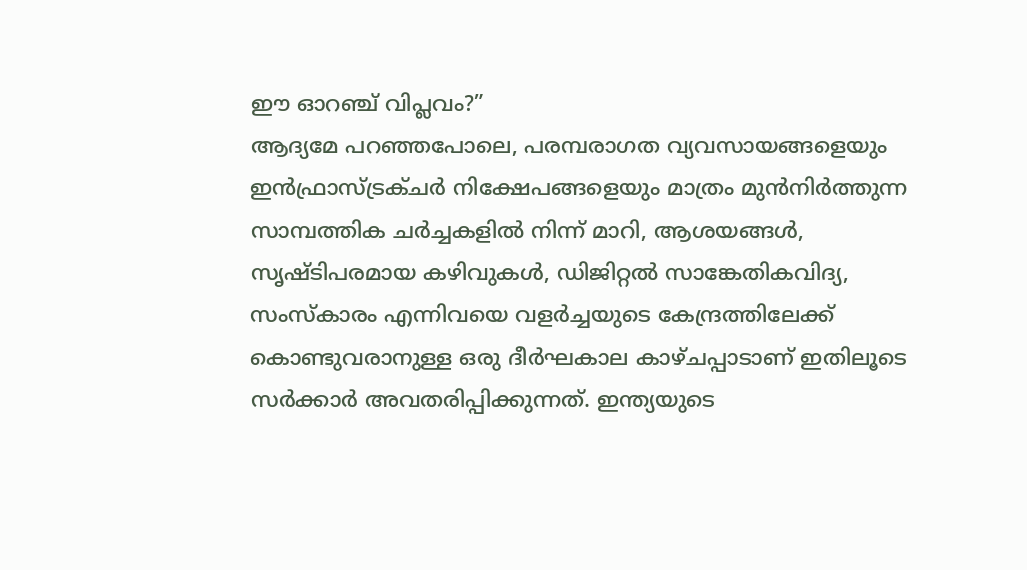ഈ ഓറഞ്ച് വിപ്ലവം?”
ആദ്യമേ പറഞ്ഞപോലെ, പരമ്പരാഗത വ്യവസായങ്ങളെയും ഇൻഫ്രാസ്ട്രക്ചർ നിക്ഷേപങ്ങളെയും മാത്രം മുൻനിർത്തുന്ന സാമ്പത്തിക ചർച്ചകളിൽ നിന്ന് മാറി, ആശയങ്ങൾ, സൃഷ്ടിപരമായ കഴിവുകൾ, ഡിജിറ്റൽ സാങ്കേതികവിദ്യ, സംസ്കാരം എന്നിവയെ വളർച്ചയുടെ കേന്ദ്രത്തിലേക്ക് കൊണ്ടുവരാനുള്ള ഒരു ദീർഘകാല കാഴ്ചപ്പാടാണ് ഇതിലൂടെ സർക്കാർ അവതരിപ്പിക്കുന്നത്. ഇന്ത്യയുടെ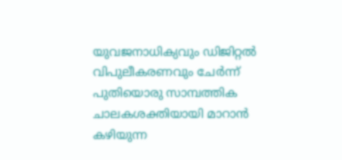യുവജനാധിക്യവും ഡിജിറ്റൽ വിപുലീകരണവും ചേർന്ന് പുതിയൊരു സാമ്പത്തിക ചാലകശക്തിയായി മാറാൻ കഴിയുന്ന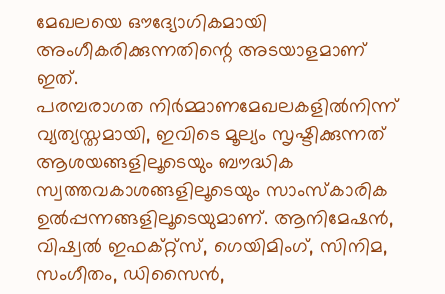മേഖലയെ ഔദ്യോഗികമായി അംഗീകരിക്കുന്നതിന്റെ അടയാളമാണ് ഇത്.
പരമ്പരാഗത നിർമ്മാണമേഖലകളിൽനിന്ന് വ്യത്യസ്തമായി, ഇവിടെ മൂല്യം സൃഷ്ടിക്കുന്നത് ആശയങ്ങളിലൂടെയും ബൗദ്ധിക സ്വത്തവകാശങ്ങളിലൂടെയും സാംസ്കാരിക ഉൽപ്പന്നങ്ങളിലൂടെയുമാണ്. ആനിമേഷൻ, വിഷ്വൽ ഇഫക്റ്റ്സ്, ഗെയിമിംഗ്, സിനിമ, സംഗീതം, ഡിസൈൻ,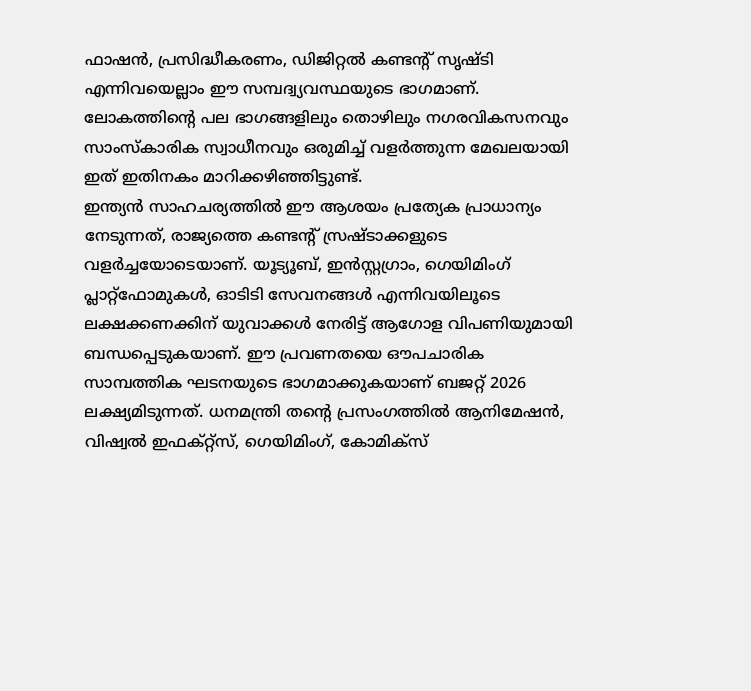ഫാഷൻ, പ്രസിദ്ധീകരണം, ഡിജിറ്റൽ കണ്ടന്റ് സൃഷ്ടി എന്നിവയെല്ലാം ഈ സമ്പദ്വ്യവസ്ഥയുടെ ഭാഗമാണ്. ലോകത്തിന്റെ പല ഭാഗങ്ങളിലും തൊഴിലും നഗരവികസനവും സാംസ്കാരിക സ്വാധീനവും ഒരുമിച്ച് വളർത്തുന്ന മേഖലയായി ഇത് ഇതിനകം മാറിക്കഴിഞ്ഞിട്ടുണ്ട്.
ഇന്ത്യൻ സാഹചര്യത്തിൽ ഈ ആശയം പ്രത്യേക പ്രാധാന്യം നേടുന്നത്, രാജ്യത്തെ കണ്ടന്റ് സ്രഷ്ടാക്കളുടെ വളർച്ചയോടെയാണ്. യൂട്യൂബ്, ഇൻസ്റ്റഗ്രാം, ഗെയിമിംഗ് പ്ലാറ്റ്ഫോമുകൾ, ഓടിടി സേവനങ്ങൾ എന്നിവയിലൂടെ ലക്ഷക്കണക്കിന് യുവാക്കൾ നേരിട്ട് ആഗോള വിപണിയുമായി ബന്ധപ്പെടുകയാണ്. ഈ പ്രവണതയെ ഔപചാരിക സാമ്പത്തിക ഘടനയുടെ ഭാഗമാക്കുകയാണ് ബജറ്റ് 2026 ലക്ഷ്യമിടുന്നത്. ധനമന്ത്രി തന്റെ പ്രസംഗത്തിൽ ആനിമേഷൻ, വിഷ്വൽ ഇഫക്റ്റ്സ്, ഗെയിമിംഗ്, കോമിക്സ്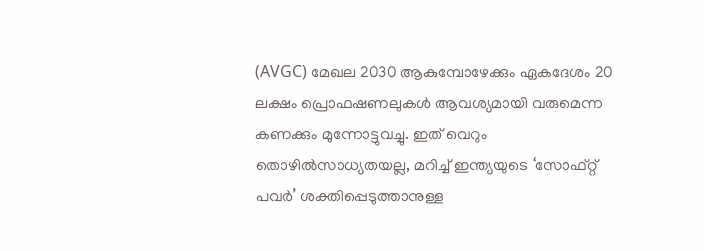(AVGC) മേഖല 2030 ആകുമ്പോഴേക്കും ഏകദേശം 20 ലക്ഷം പ്രൊഫഷണലുകൾ ആവശ്യമായി വരുമെന്ന കണക്കും മുന്നോട്ടുവച്ചു. ഇത് വെറും തൊഴിൽസാധ്യതയല്ല, മറിച്ച് ഇന്ത്യയുടെ ‘സോഫ്റ്റ് പവർ’ ശക്തിപ്പെടുത്താനുള്ള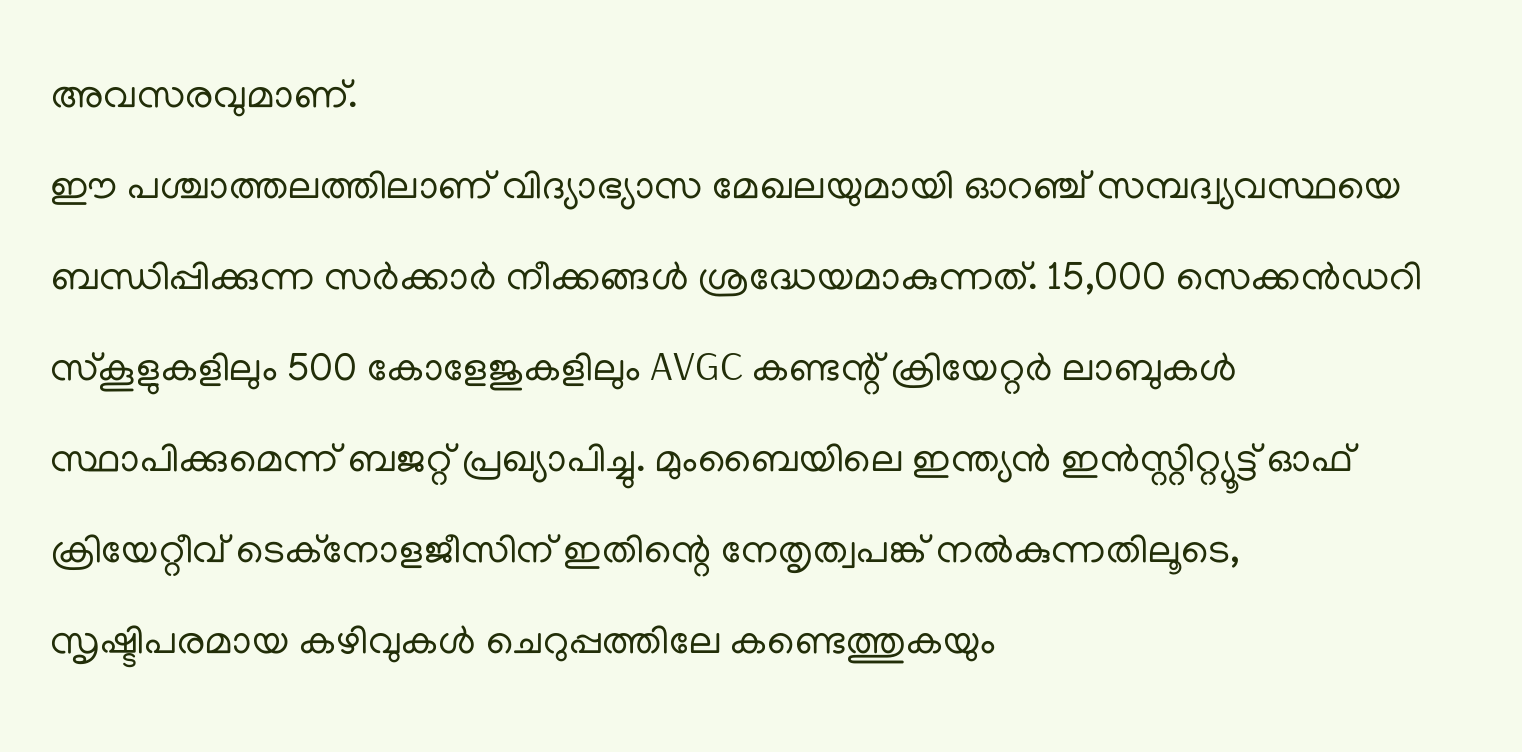അവസരവുമാണ്.
ഈ പശ്ചാത്തലത്തിലാണ് വിദ്യാഭ്യാസ മേഖലയുമായി ഓറഞ്ച് സമ്പദ്വ്യവസ്ഥയെ ബന്ധിപ്പിക്കുന്ന സർക്കാർ നീക്കങ്ങൾ ശ്രദ്ധേയമാകുന്നത്. 15,000 സെക്കൻഡറി സ്കൂളുകളിലും 500 കോളേജുകളിലും AVGC കണ്ടന്റ് ക്രിയേറ്റർ ലാബുകൾ സ്ഥാപിക്കുമെന്ന് ബജറ്റ് പ്രഖ്യാപിച്ചു. മുംബൈയിലെ ഇന്ത്യൻ ഇൻസ്റ്റിറ്റ്യൂട്ട് ഓഫ് ക്രിയേറ്റീവ് ടെക്നോളജീസിന് ഇതിന്റെ നേതൃത്വപങ്ക് നൽകുന്നതിലൂടെ, സൃഷ്ടിപരമായ കഴിവുകൾ ചെറുപ്പത്തിലേ കണ്ടെത്തുകയും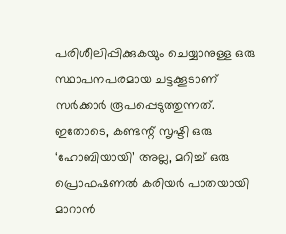പരിശീലിപ്പിക്കുകയും ചെയ്യാനുള്ള ഒരു സ്ഥാപനപരമായ ചട്ടക്കൂടാണ് സർക്കാർ രൂപപ്പെടുത്തുന്നത്. ഇതോടെ, കണ്ടന്റ് സൃഷ്ടി ഒരു ‘ഹോബിയായി’ അല്ല, മറിച്ച് ഒരു പ്രൊഫഷണൽ കരിയർ പാതയായി മാറാൻ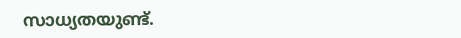സാധ്യതയുണ്ട്.